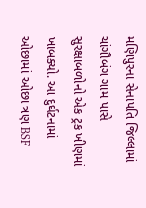મણિપુરના સેનાપતિ જિલ્લામાં ચાંગૌબંગ ગામ પાસે સુરક્ષાબળોનો એક ટ્રક ખીણમાં ખાબક્યો. આ દુર્ઘટનામાં ઓછામાં ઓછા ત્રણ BSF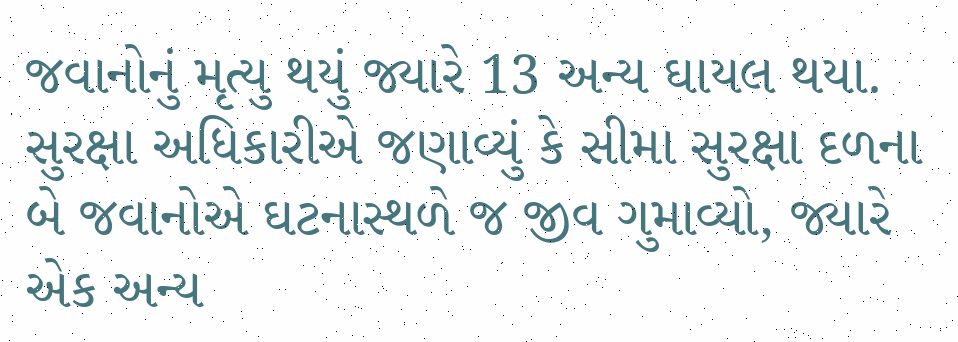જવાનોનું મૃત્યુ થયું જ્યારે 13 અન્ય ઘાયલ થયા. સુરક્ષા અધિકારીએ જણાવ્યું કે સીમા સુરક્ષા દળના બે જવાનોએ ઘટનાસ્થળે જ જીવ ગુમાવ્યો, જ્યારે એક અન્ય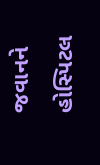જવાનને હોસ્પિટલ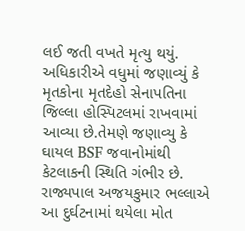લઈ જતી વખતે મૃત્યુ થયું.
અધિકારીએ વધુમાં જણાવ્યું કે મૃતકોના મૃતદેહો સેનાપતિના જિલ્લા હોસ્પિટલમાં રાખવામાં આવ્યા છે.તેમણે જણાવ્યુ કે ઘાયલ BSF જવાનોમાંથી કેટલાકની સ્થિતિ ગંભીર છે. રાજ્યપાલ અજયકુમાર ભલ્લાએ આ દુર્ઘટનામાં થયેલા મોત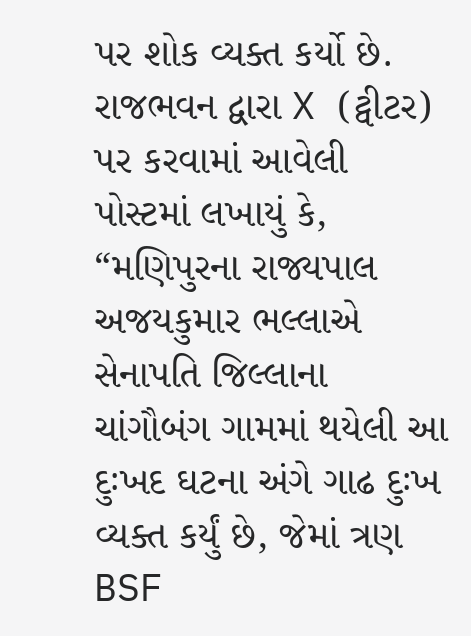પર શોક વ્યક્ત કર્યો છે.
રાજભવન દ્વારા X (ટ્વીટર) પર કરવામાં આવેલી પોસ્ટમાં લખાયું કે, “મણિપુરના રાજ્યપાલ અજયકુમાર ભલ્લાએ સેનાપતિ જિલ્લાના ચાંગૌબંગ ગામમાં થયેલી આ દુઃખદ ઘટના અંગે ગાઢ દુઃખ વ્યક્ત કર્યું છે, જેમાં ત્રણ BSF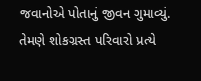જવાનોએ પોતાનું જીવન ગુમાવ્યું. તેમણે શોકગ્રસ્ત પરિવારો પ્રત્યે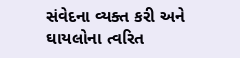સંવેદના વ્યક્ત કરી અને ઘાયલોના ત્વરિત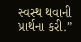સ્વસ્થ થવાની પ્રાર્થના કરી.”